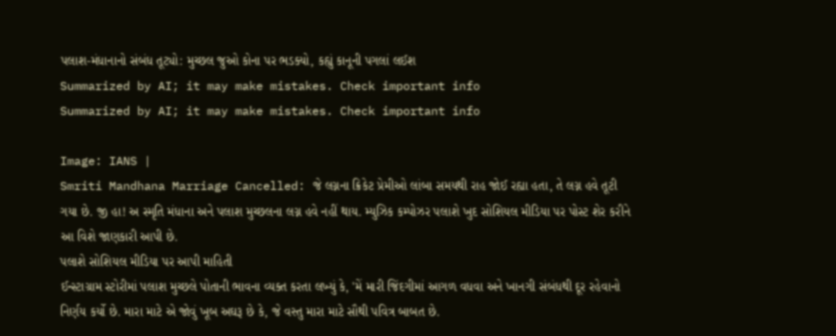પલાશ-મંધાનાનો સંબંધ તૂટ્યો: મુચ્છલ જુઓ કોના પર ભડક્યો, કહ્યું કાનૂની પગલાં લઈશ
Summarized by AI; it may make mistakes. Check important info
Summarized by AI; it may make mistakes. Check important info

Image: IANS |
Smriti Mandhana Marriage Cancelled: જે લગ્નના ક્રિકેટ પ્રેમીઓ લાંબા સમયથી રાહ જોઈ રહ્યા હતા, તે લગ્ન હવે તૂટી ગયા છે. જી હા! અ સ્મૃતિ મંધાના અને પલાશ મુચ્છલના લગ્ન હવે નહીં થાય. મ્યુઝિક કમ્પોઝર પલાશે ખુદ સોશિયલ મીડિયા પર પોસ્ટ શેર કરીને આ વિશે જાણકારી આપી છે.
પલાશે સોશિયલ મીડિયા પર આપી માહિતી
ઈન્સ્ટાગ્રામ સ્ટોરીમાં પલાશ મુચ્છલે પોતાની ભાવના વ્યક્ત કરતા લખ્યું કે, 'મેં મારી જિંદગીમાં આગળ વધવા અને ખાનગી સંબંધથી દૂર રહેવાનો નિર્ણય કર્યો છે. મારા માટે એ જોવું ખૂબ અઘરૂ છે કે, જે વસ્તુ મારા માટે સૌથી પવિત્ર બાબત છે.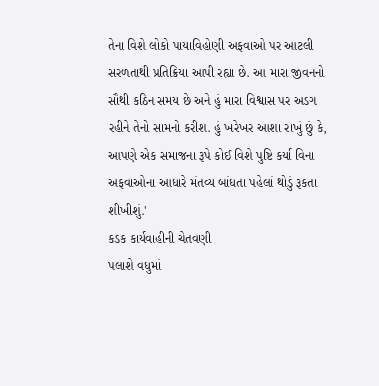તેના વિશે લોકો પાયાવિહોણી અફવાઓ પર આટલી સરળતાથી પ્રતિક્રિયા આપી રહ્યા છે. આ મારા જીવનનો સૌથી કઠિન સમય છે અને હું મારા વિશ્વાસ પર અડગ રહીને તેનો સામનો કરીશ. હું ખરેખર આશા રાખું છું કે, આપણે એક સમાજના રૂપે કોઈ વિશે પુષ્ટિ કર્યા વિના અફવાઓના આધારે મંતવ્ય બાંધતા પહેલાં થોડું રૂકતા શીખીશું.'
કડક કાર્યવાહીની ચેતવણી
પલાશે વધુમાં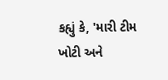કહ્યું કે, 'મારી ટીમ ખોટી અને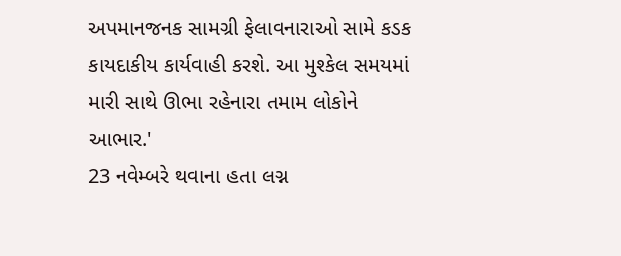અપમાનજનક સામગ્રી ફેલાવનારાઓ સામે કડક કાયદાકીય કાર્યવાહી કરશે. આ મુશ્કેલ સમયમાં મારી સાથે ઊભા રહેનારા તમામ લોકોને આભાર.'
23 નવેમ્બરે થવાના હતા લગ્ન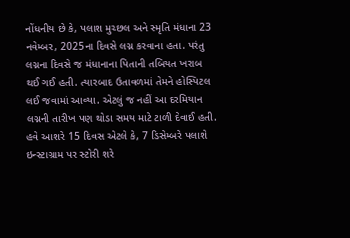નોંધનીય છે કે, પલાશ મુચ્છલ અને સ્મૃતિ મંધાના 23 નવેમ્બર, 2025ના દિવસે લગ્ન કરવાના હતા. પરંતુ લગ્નના દિવસે જ મંધાનાના પિતાની તબિયત ખરાબ થઈ ગઈ હતી. ત્યારબાદ ઉતાવળમાં તેમને હોસ્પિટલ લઈ જવામાં આવ્યા. એટલું જ નહીં આ દરમિયાન લગ્નની તારીખ પણ થોડા સમય માટે ટાળી દેવાઈ હતી. હવે આશરે 15 દિવસ એટલે કે, 7 ડિસેમ્બરે પલાશે ઇન્સ્ટાગ્રામ પર સ્ટોરી શરે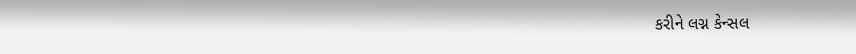કરીને લગ્ન કેન્સલ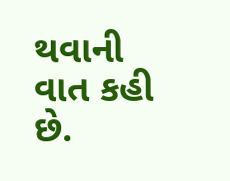થવાની વાત કહી છે.